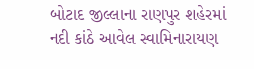બોટાદ જીલ્લાના રાણપુર શહેરમાં નદી કાંઠે આવેલ સ્વામિનારાયણ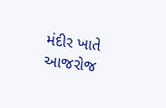મંદીર ખાતે આજરોજ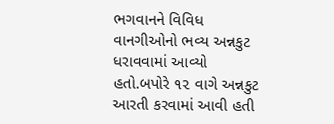ભગવાનને વિવિધ વાનગીઓનો ભવ્ય અન્નકુટ ધરાવવામાં આવ્યો હતો.બપોરે ૧૨ વાગે અન્નકુટ આરતી કરવામાં આવી હતી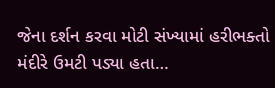જેના દર્શન કરવા મોટી સંખ્યામાં હરીભક્તો મંદીરે ઉમટી પડ્યા હતા…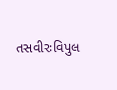તસવીરઃવિપુલ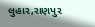લુહાર,રાણપુર